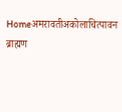Homeअमरावतीअकोलाचित्पावन ब्राह्मण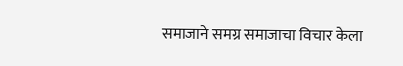समाजाने समग्र समाजाचा विचार केला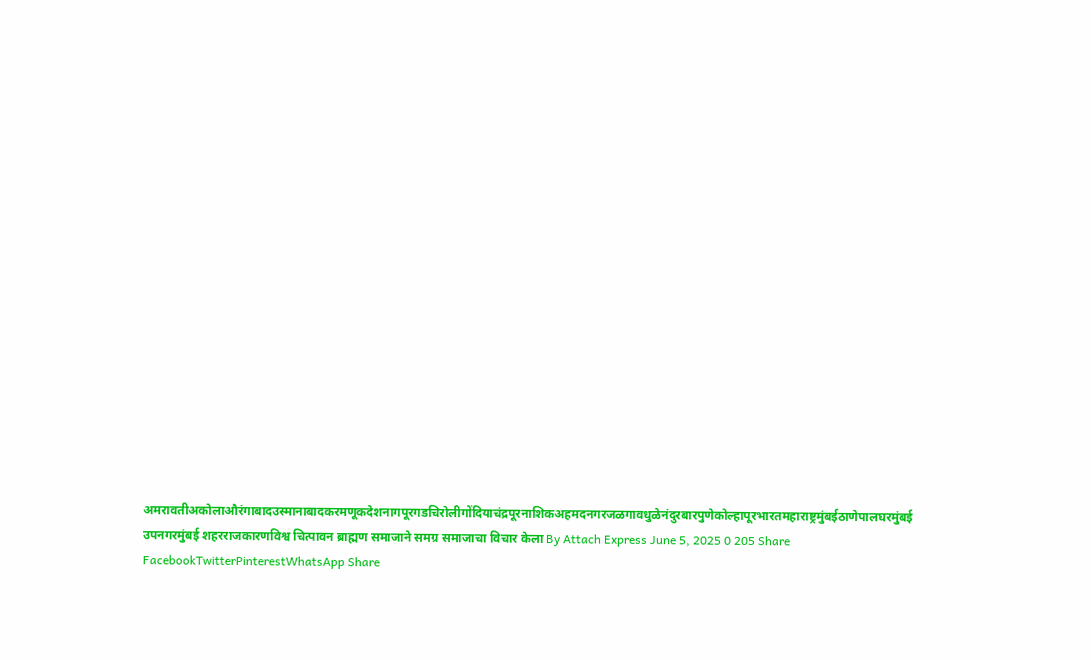अमरावतीअकोलाऔरंगाबादउस्मानाबादकरमणूकदेशनागपूरगडचिरोलीगोंदियाचंद्रपूरनाशिकअहमदनगरजळगावधुळेनंदुरबारपुणेकोल्हापूरभारतमहाराष्ट्रमुंबईठाणेपालघरमुंबई उपनगरमुंबई शहरराजकारणविश्व चित्पावन ब्राह्मण समाजाने समग्र समाजाचा विचार केला By Attach Express June 5, 2025 0 205 Share FacebookTwitterPinterestWhatsApp Share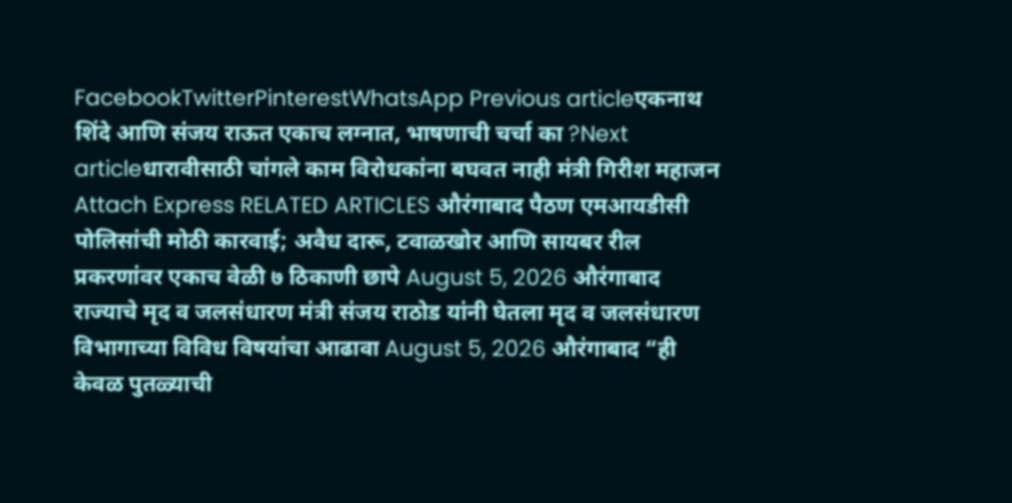FacebookTwitterPinterestWhatsApp Previous articleएकनाथ शिंदे आणि संजय राऊत एकाच लग्नात, भाषणाची चर्चा का ?Next articleधारावीसाठी चांगले काम विरोधकांना बघवत नाही मंत्री गिरीश महाजन Attach Express RELATED ARTICLES औरंगाबाद पैठण एमआयडीसी पोलिसांची मोठी कारवाई; अवैध दारू, टवाळखोर आणि सायबर रील प्रकरणांवर एकाच वेळी ७ ठिकाणी छापे August 5, 2026 औरंगाबाद राज्याचे मृद व जलसंधारण मंत्री संजय राठोड यांनी घेतला मृद व जलसंधारण विभागाच्या विविध विषयांचा आढावा August 5, 2026 औरंगाबाद “ही केवळ पुतळ्याची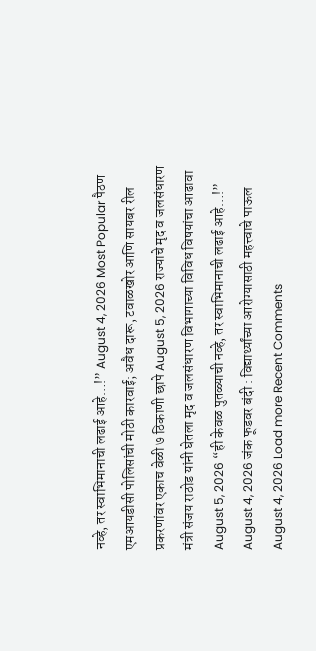नव्हे, तर स्वाभिमानाची लढाई आहे…!” August 4, 2026 Most Popular पैठण एमआयडीसी पोलिसांची मोठी कारवाई; अवैध दारू, टवाळखोर आणि सायबर रील प्रकरणांवर एकाच वेळी ७ ठिकाणी छापे August 5, 2026 राज्याचे मृद व जलसंधारण मंत्री संजय राठोड यांनी घेतला मृद व जलसंधारण विभागाच्या विविध विषयांचा आढावा August 5, 2026 “ही केवळ पुतळ्याची नव्हे, तर स्वाभिमानाची लढाई आहे…!” August 4, 2026 जंक फूडवर बंदी : विद्यार्थ्यांच्या आरोग्यासाठी महत्त्वाचे पाऊल August 4, 2026 Load more Recent Comments